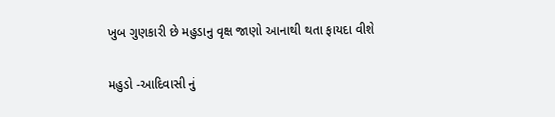ખુબ ગુણકારી છે મહુડાનુ વૃક્ષ જાણો આનાથી થતા ફાયદા વીશે

મહુડો -આદિવાસી નું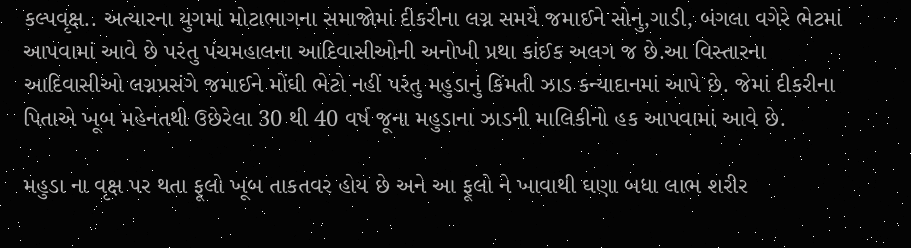કલ્પવૃક્ષ.. અત્યારના યુગમાં મોટાભાગના સમાજોમાં દીકરીના લગ્ન સમયે જમાઈને સોનુ,ગાડી, બંગલા વગેરે ભેટમાં આપવામાં આવે છે પરંતુ પંચમહાલના આદિવાસીઓની અનોખી પ્રથા કાંઈક અલગ જ છે.આ વિસ્તારના આદિવાસીઓ લગ્નપ્રસંગે જમાઈને મોંઘી ભેટો નહીં પરંતુ મહુડાનું કિંમતી ઝાડ કન્યાદાનમાં આપે છે. જેમાં દીકરીના પિતાએ ખૂબ મહેનતથી ઉછેરેલા 30 થી 40 વર્ષ જૂના મહુડાના ઝાડની માલિકીનો હક આપવામાં આવે છે.

મહુડા ના વૃક્ષ પર થતા ફૂલો ખૂબ તાકતવર હોય છે અને આ ફૂલો ને ખાવાથી ઘણા બધા લાભ શરીર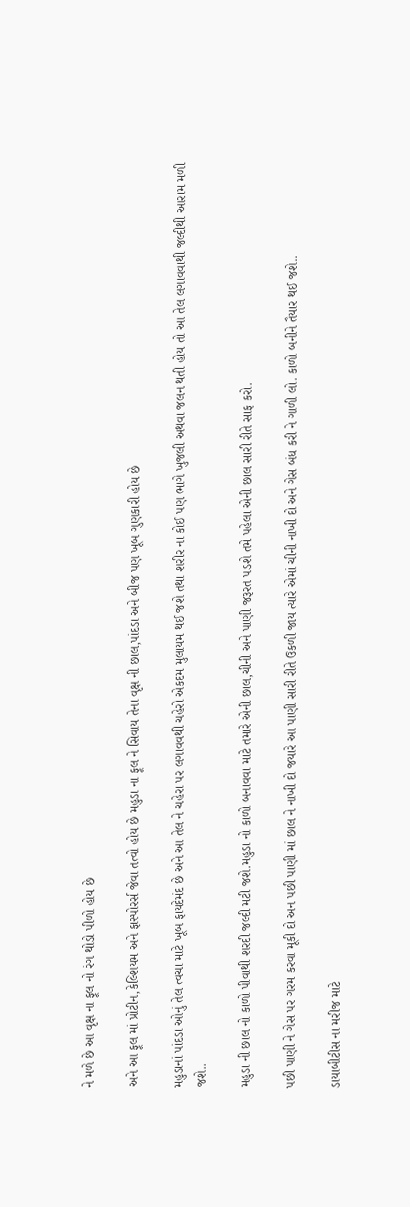ને મળે છે આ વૃક્ષ ના ફૂલ નો રંગ થોડો પીળો હોય છે

અને આ ફૂલ માં પ્રોટીન,કેલ્શિયમ અને ફાસ્પોરર્સ જેવા તત્વો હોય છે મહુડા ના ફૂલ ને સિવાય તેના વૃક્ષ ની છાલ,પાંદડા અને બીજ પણ ખૂબ ગુણકારી હોય છે

મહુડાનાં પાંદડા ઓનું તેલ ત્વચા માટે ખૂબ ફાયદેમંદ છે અને આ તેલ ને ચહેરા પર લગાવવથી ચહેરો એકદમ મુલાયમ થઈ જશે તથા શરીર ના કોઈ પણ ભાગે ખુજલી અથવા જલન થતી હોય તો આ તેલ લગાવવાથી જલ્દીથી આરામ મળી જશે..

મહુડા ની છાલ નો કાળો પીવાથી શરદી જલ્દી મટી જશે.મહુડા નો કાળો બનાવવા માટે તમારે એની છાલ,ચીની અને પાણી જરૂરત પડશે તમે પહેલા એની છાલ સારી રીતે સાફ કરો.

પછી પાણી ને ગેસ પર ગરમ કરવા મૂકી દો અન પછી પાણી માં છાલ ને નાખી દો જયારે આ પાણી સારી રીતે ઉકળી જાય ત્યારે એમાં ચીની નાખી દો અને ગેસ બંધ કરી ને ગાળી લો. કાળો બનીને તૈયાર થઈ જશે..

ડાયાબીટીસ ના મરીજ માટે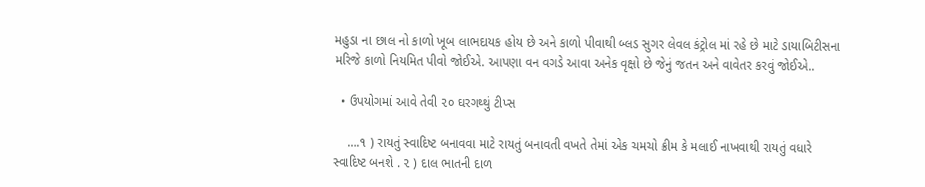મહુડા ના છાલ નો કાળો ખૂબ લાભદાયક હોય છે અને કાળો પીવાથી બ્લડ સુગર લેવલ કંટ્રોલ માં રહે છે માટે ડાયાબિટીસના મરિજે કાળો નિયમિત પીવો જોઈએ. આપણા વન વગડે આવા અનેક વૃક્ષો છે જેનું જતન અને વાવેતર કરવું જોઈએ..

  • ઉપયોગમાં આવે તેવી ૨૦ ઘરગથ્થું ટીપ્સ

    ….૧ ) રાયતું સ્વાદિષ્ટ બનાવવા માટે રાયતું બનાવતી વખતે તેમાં એક ચમચો ક્રીમ કે મલાઈ નાખવાથી રાયતું વધારે સ્વાદિષ્ટ બનશે . ૨ ) દાલ ભાતની દાળ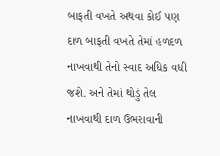બાફતી વખતે અથવા કોઈ પણ દાળ બાફતી વખતે તેમાં હળદળ નાખવાથી તેનો સ્વાદ અધિક વધી જશે. અને તેમાં થોડું તેલ નાખવાથી દાળ ઉભરાવાની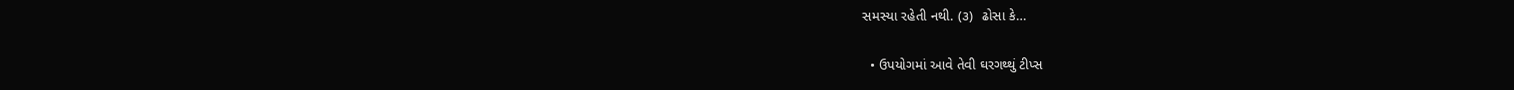સમસ્યા રહેતી નથી. (૩)  ઢોસા કે…

  • ઉપયોગમાં આવે તેવી ઘરગથ્થું ટીપ્સ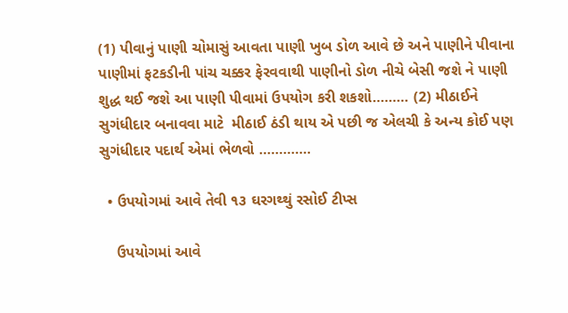(1) પીવાનું પાણી ચોમાસું આવતા પાણી ખુબ ડોળ આવે છે અને પાણીને પીવાના પાણીમાં ફટકડીની પાંચ ચક્કર ફેરવવાથી પાણીનો ડોળ નીચે બેસી જશે ને પાણી શુદ્ધ થઈ જશે આ પાણી પીવામાં ઉપયોગ કરી શકશો……… (2) મીઠાઈને સુગંધીદાર બનાવવા માટે  મીઠાઈ ઠંડી થાય એ પછી જ એલચી કે અન્ય કોઈ પણ સુગંધીદાર પદાર્થ એમાં ભેળવો ……….…

  • ઉપયોગમાં આવે તેવી ૧૩ ઘરગથ્થું રસોઈ ટીપ્સ

    ઉપયોગમાં આવે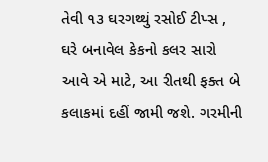તેવી ૧૩ ઘરગથ્થું રસોઈ ટીપ્સ , ઘરે બનાવેલ કેકનો કલર સારો આવે એ માટે, આ રીતથી ફક્ત બે કલાકમાં દહીં જામી જશે. ગરમીની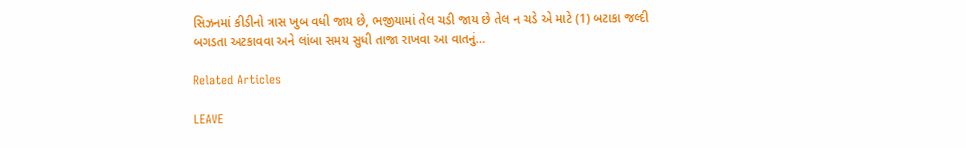સિઝનમાં કીડીનો ત્રાસ ખુબ વધી જાય છે, ભજીયામાં તેલ ચડી જાય છે તેલ ન ચડે એ માટે (1) બટાકા જલ્દી બગડતા અટકાવવા અને લાંબા સમય સુધી તાજા રાખવા આ વાતનું…

Related Articles

LEAVE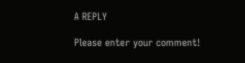A REPLY

Please enter your comment!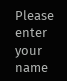Please enter your name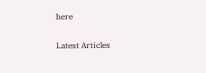here

Latest Articles